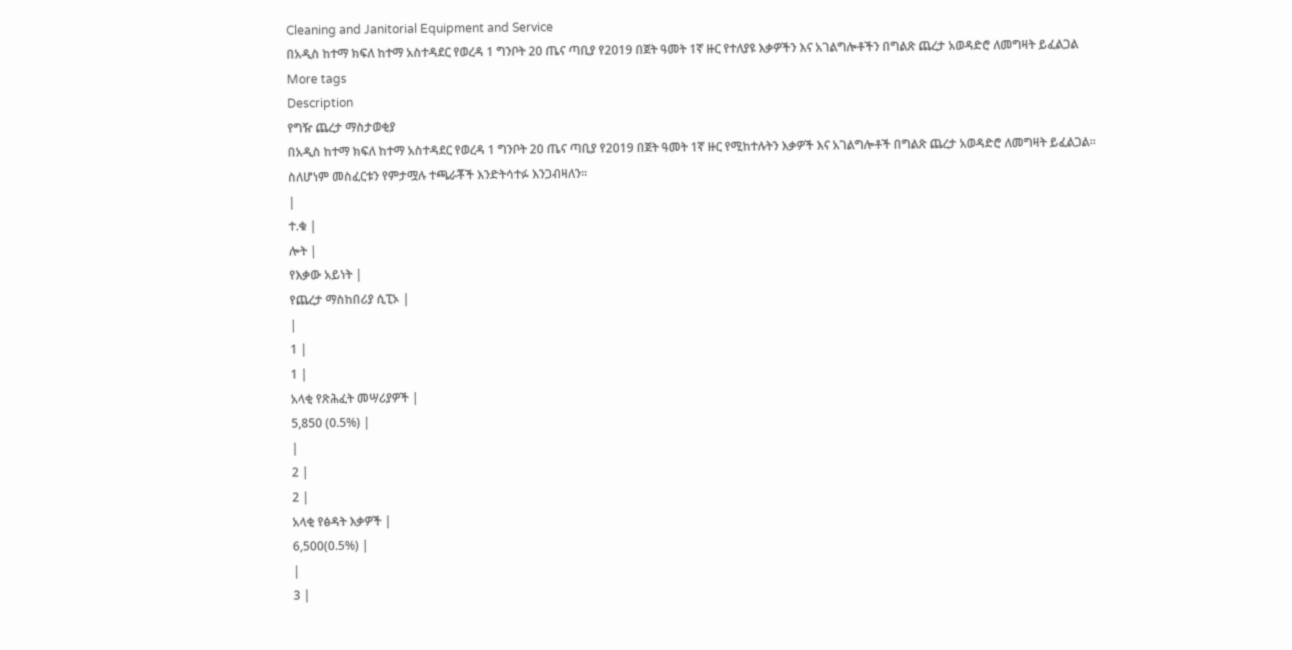Cleaning and Janitorial Equipment and Service
በአዲስ ከተማ ክፍለ ከተማ አስተዳደር የወረዳ 1 ግንቦት 20 ጤና ጣቢያ የ2019 በጀት ዓመት 1ኛ ዙር የተለያዩ እቃዎችን እና አገልግሎቶችን በግልጽ ጨረታ አወዳድሮ ለመግዛት ይፈልጋል
More tags
Description
የግዥ ጨረታ ማስታወቂያ
በአዲስ ከተማ ክፍለ ከተማ አስተዳደር የወረዳ 1 ግንቦት 20 ጤና ጣቢያ የ2019 በጀት ዓመት 1ኛ ዙር የሚከተሉትን እቃዎች እና አገልግሎቶች በግልጽ ጨረታ አወዳድሮ ለመግዛት ይፈልጋል።
ስለሆነም መስፈርቱን የምታሟሉ ተጫራቾች እንድትሳተፉ እንጋብዛለን።
|
ተ.ቁ |
ሎት |
የእቃው አይነት |
የጨረታ ማስከበሪያ ሲፒኦ |
|
1 |
1 |
አላቂ የጽሕፈት መሣሪያዎች |
5,850 (0.5%) |
|
2 |
2 |
አላቂ የፅዳት እቃዎች |
6,500(0.5%) |
|
3 |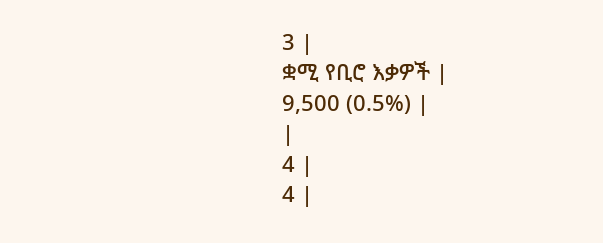3 |
ቋሚ የቢሮ እቃዎች |
9,500 (0.5%) |
|
4 |
4 |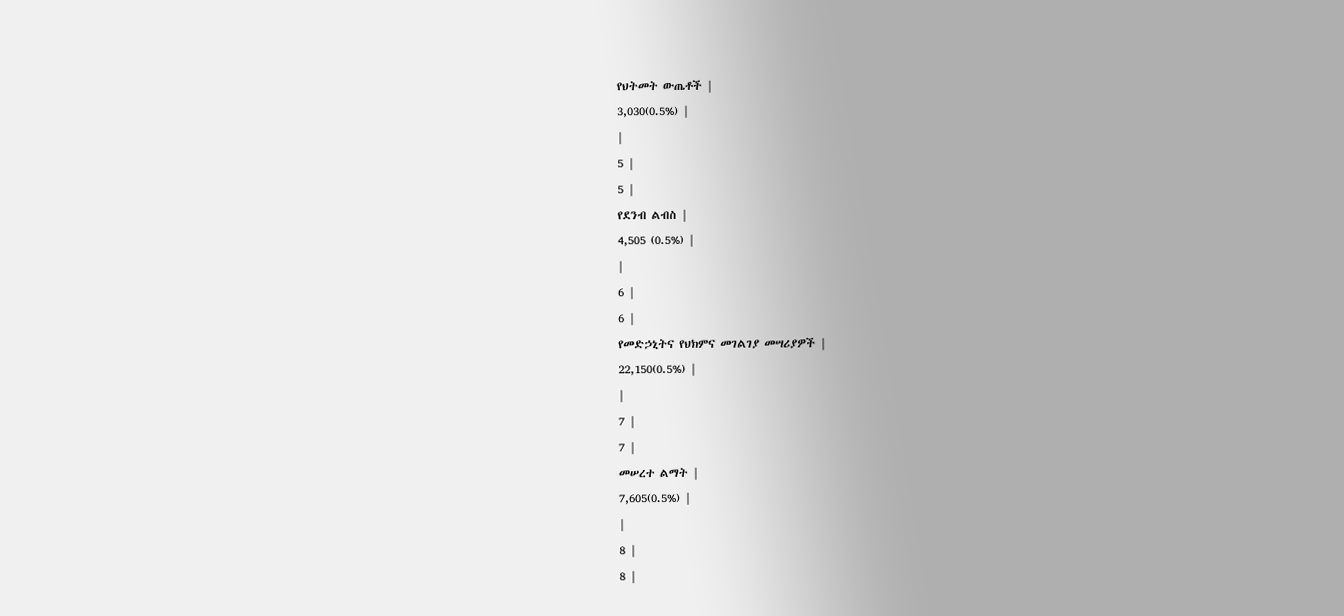የህትመት ውጤቶች |
3,030(0.5%) |
|
5 |
5 |
የደንብ ልብስ |
4,505 (0.5%) |
|
6 |
6 |
የመድኃኒትና የህክምና መገልገያ መሣሪያዎች |
22,150(0.5%) |
|
7 |
7 |
መሠረተ ልማት |
7,605(0.5%) |
|
8 |
8 |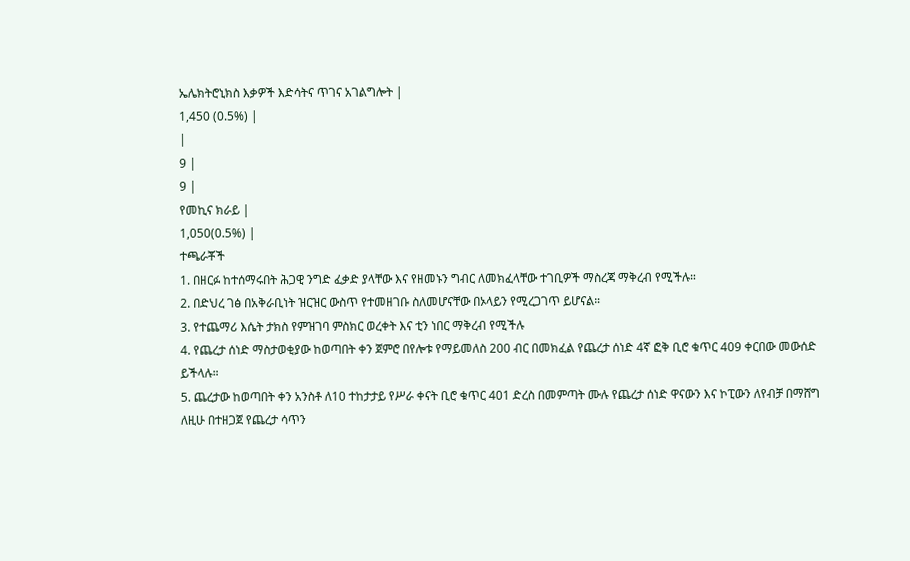ኤሌክትሮኒክስ እቃዎች እድሳትና ጥገና አገልግሎት |
1,450 (0.5%) |
|
9 |
9 |
የመኪና ክራይ |
1,050(0.5%) |
ተጫራቾች
1. በዘርፉ ከተሰማሩበት ሕጋዊ ንግድ ፈቃድ ያላቸው እና የዘመኑን ግብር ለመክፈላቸው ተገቢዎች ማስረጃ ማቅረብ የሚችሉ።
2. በድህረ ገፅ በአቅራቢነት ዝርዝር ውስጥ የተመዘገቡ ስለመሆናቸው በኦላይን የሚረጋገጥ ይሆናል።
3. የተጨማሪ እሴት ታክስ የምዝገባ ምስክር ወረቀት እና ቲን ነበር ማቅረብ የሚችሉ
4. የጨረታ ሰነድ ማስታወቂያው ከወጣበት ቀን ጀምሮ በየሎቱ የማይመለስ 200 ብር በመክፈል የጨረታ ሰነድ 4ኛ ፎቅ ቢሮ ቁጥር 409 ቀርበው መውሰድ ይችላሉ።
5. ጨረታው ከወጣበት ቀን አንስቶ ለ10 ተከታታይ የሥራ ቀናት ቢሮ ቁጥር 401 ድረስ በመምጣት ሙሉ የጨረታ ሰነድ ዋናውን እና ኮፒውን ለየብቻ በማሸግ ለዚሁ በተዘጋጀ የጨረታ ሳጥን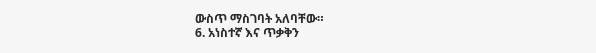ውስጥ ማስገባት አለባቸው።
6. አነስተኛ እና ጥቃቅን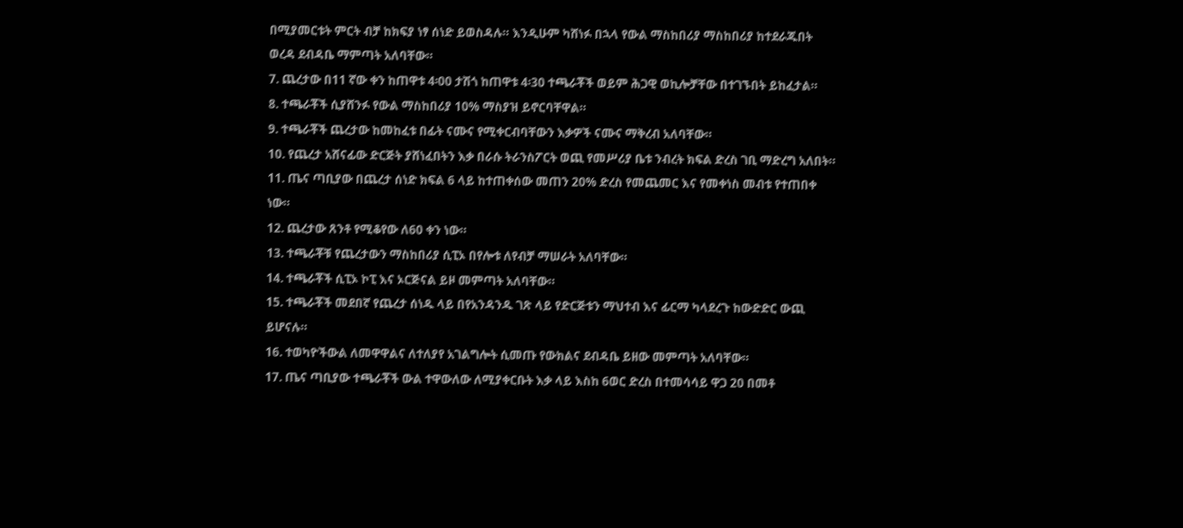በሚያመርቱት ምርት ብቻ ከክፍያ ነፃ ሰነድ ይወስዳሉ። እንዲሁም ካሸነፉ በኋላ የውል ማስከበሪያ ማስከበሪያ ከተደራጁበት ወረዳ ደብዳቤ ማምጣት አለባቸው።
7. ጨረታው በ11 ኛው ቀን ከጠዋቱ 4፡00 ታሽጎ ከጠዋቱ 4፡30 ተጫራቾች ወይም ሕጋዊ ወኪሎቻቸው በተገኙበት ይከፈታል።
8. ተጫራቾች ሲያሸንፉ የውል ማስከበሪያ 10% ማስያዝ ይኖርባቸዋል።
9. ተጫራቾች ጨረታው ከመከፈቱ በፊት ናሙና የሚቀርብባቸውን እቃዎች ናሙና ማቅረብ አለባቸው።
10. የጨረታ አሸናፊው ድርጅት ያሸነፈበትን እቃ በራሱ ትራንስፖርት ወጪ የመሥሪያ ቤቱ ንብረት ክፍል ድረስ ገቢ ማድረግ አለበት።
11. ጤና ጣቢያው በጨረታ ሰነድ ክፍል 6 ላይ ከተጠቀሰው መጠን 20% ድረስ የመጨመር እና የመቀነስ መብቱ የተጠበቀ ነው።
12. ጨረታው ጸንቶ የሚቆየው ለ60 ቀን ነው።
13. ተጫራቾቹ የጨረታውን ማስከበሪያ ሲፒኦ በየሎቱ ለየብቻ ማሠራት አለባቸው።
14. ተጫራቾች ሲፒኦ ኮፒ እና ኦርጅናል ይዞ መምጣት አለባቸው።
15. ተጫራቾች መደበኛ የጨረታ ሰነዱ ላይ በየአንዳንዱ ገጽ ላይ የድርጅቱን ማህተብ እና ፊርማ ካላደረጉ ከውድድር ውጪ ይሆናሉ።
16. ተወካዮችውል ለመዋዋልና ለተለያየ አገልግሎት ሲመጡ የውክልና ደብዳቤ ይዘው መምጣት አለባቸው።
17. ጤና ጣቢያው ተጫራቾች ውል ተዋውለው ለሚያቀርቡት እቃ ላይ እስከ 6ወር ድረስ በተመሳሳይ ዋጋ 20 በመቶ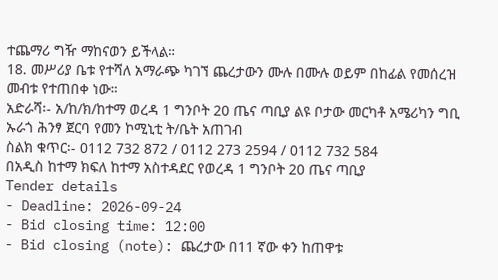ተጨማሪ ግዥ ማከናወን ይችላል።
18. መሥሪያ ቤቱ የተሻለ አማራጭ ካገኘ ጨረታውን ሙሉ በሙሉ ወይም በከፊል የመሰረዝ መብቱ የተጠበቀ ነው።
አድራሻ፡- አ/ከ/ክ/ከተማ ወረዳ 1 ግንቦት 20 ጤና ጣቢያ ልዩ ቦታው መርካቶ አሜሪካን ግቢ ኡራጎ ሕንፃ ጀርባ የመን ኮሚኒቲ ት/ቤት አጠገብ
ስልክ ቁጥር፡- 0112 732 872 / 0112 273 2594 / 0112 732 584
በአዲስ ከተማ ክፍለ ከተማ አስተዳደር የወረዳ 1 ግንቦት 20 ጤና ጣቢያ
Tender details
- Deadline: 2026-09-24
- Bid closing time: 12:00
- Bid closing (note): ጨረታው በ11 ኛው ቀን ከጠዋቱ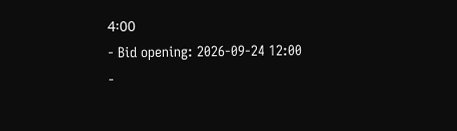4፡00
- Bid opening: 2026-09-24 12:00
-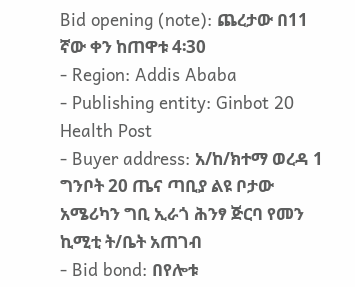Bid opening (note): ጨረታው በ11 ኛው ቀን ከጠዋቱ 4፡30
- Region: Addis Ababa
- Publishing entity: Ginbot 20 Health Post
- Buyer address: አ/ከ/ክተማ ወረዳ 1 ግንቦት 20 ጤና ጣቢያ ልዩ ቦታው አሜሪካን ግቢ ኢራጎ ሕንፃ ጅርባ የመን ኪሚቲ ት/ቤት አጠገብ
- Bid bond: በየሎቱ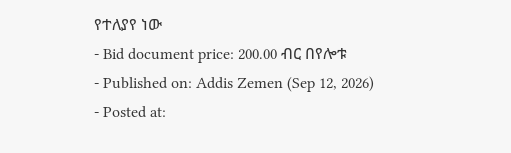የተለያየ ነው
- Bid document price: 200.00 ብር በየሎቱ
- Published on: Addis Zemen (Sep 12, 2026)
- Posted at: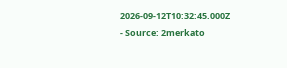2026-09-12T10:32:45.000Z
- Source: 2merkato